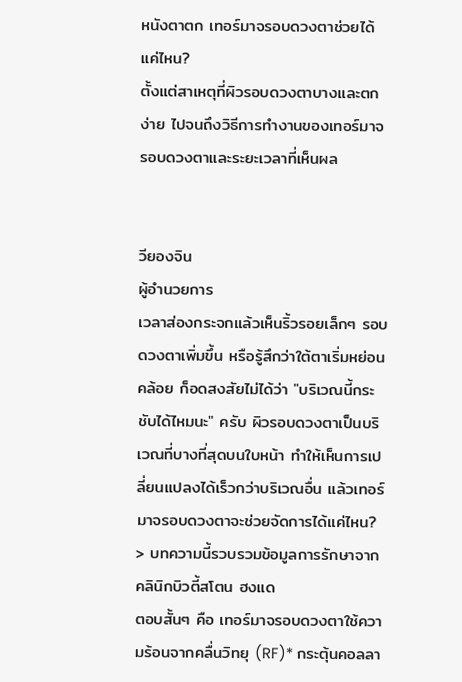หนังตาตก เทอร์มาจรอบดวงตาช่วยได้แค่ไหน?
ตั้งแต่สาเหตุที่ผิวรอบดวงตาบางและตกง่าย ไปจนถึงวิธีการทำงานของเทอร์มาจรอบดวงตาและระยะเวลาที่เห็นผล


วียองจิน
ผู้อำนวยการ
เวลาส่องกระจกแล้วเห็นริ้วรอยเล็กๆ รอบดวงตาเพิ่มขึ้น หรือรู้สึกว่าใต้ตาเริ่มหย่อนคล้อย ก็อดสงสัยไม่ได้ว่า "บริเวณนี้กระชับได้ไหมนะ" ครับ ผิวรอบดวงตาเป็นบริเวณที่บางที่สุดบนใบหน้า ทำให้เห็นการเปลี่ยนแปลงได้เร็วกว่าบริเวณอื่น แล้วเทอร์มาจรอบดวงตาจะช่วยจัดการได้แค่ไหน?
> บทความนี้รวบรวมข้อมูลการรักษาจากคลินิกบิวตี้สโตน ฮงแด
ตอบสั้นๆ คือ เทอร์มาจรอบดวงตาใช้ความร้อนจากคลื่นวิทยุ (RF)* กระตุ้นคอลลา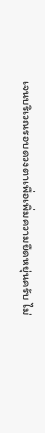เจนบริเวณรอบดวงตาเพื่อเพิ่มความยืดหยุ่นครับ ไม่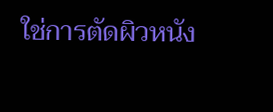ใช่การตัดผิวหนัง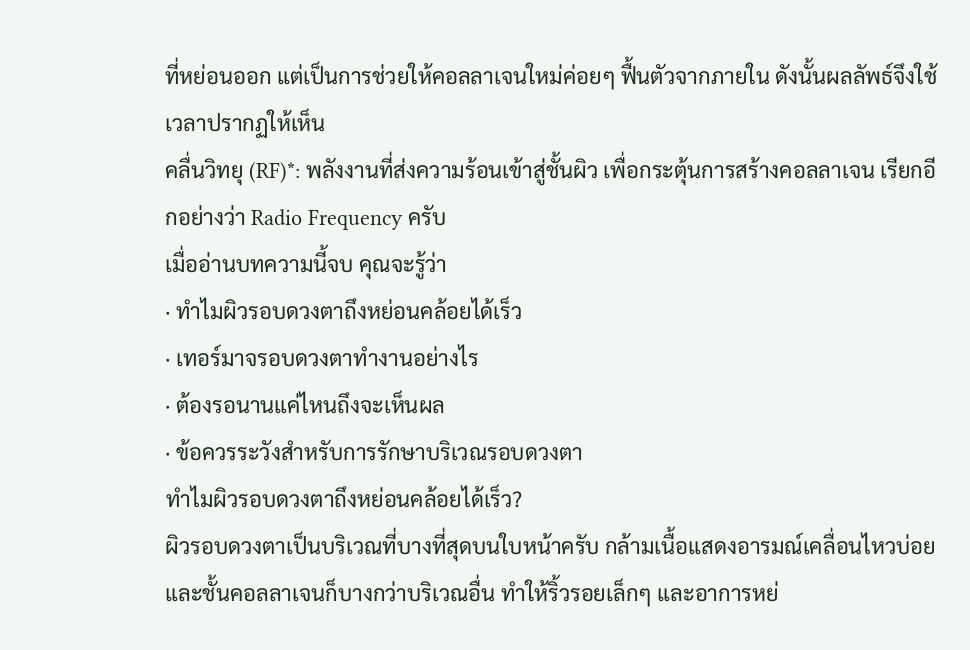ที่หย่อนออก แต่เป็นการช่วยให้คอลลาเจนใหม่ค่อยๆ ฟื้นตัวจากภายใน ดังนั้นผลลัพธ์จึงใช้เวลาปรากฏให้เห็น
คลื่นวิทยุ (RF)*: พลังงานที่ส่งความร้อนเข้าสู่ชั้นผิว เพื่อกระตุ้นการสร้างคอลลาเจน เรียกอีกอย่างว่า Radio Frequency ครับ
เมื่ออ่านบทความนี้จบ คุณจะรู้ว่า
· ทำไมผิวรอบดวงตาถึงหย่อนคล้อยได้เร็ว
· เทอร์มาจรอบดวงตาทำงานอย่างไร
· ต้องรอนานแค่ไหนถึงจะเห็นผล
· ข้อควรระวังสำหรับการรักษาบริเวณรอบดวงตา
ทำไมผิวรอบดวงตาถึงหย่อนคล้อยได้เร็ว?
ผิวรอบดวงตาเป็นบริเวณที่บางที่สุดบนใบหน้าครับ กล้ามเนื้อแสดงอารมณ์เคลื่อนไหวบ่อย และชั้นคอลลาเจนก็บางกว่าบริเวณอื่น ทำให้ริ้วรอยเล็กๆ และอาการหย่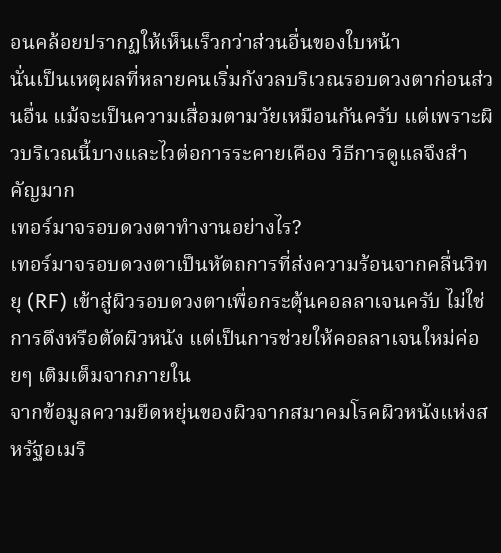อนคล้อยปรากฏให้เห็นเร็วกว่าส่วนอื่นของใบหน้า
นั่นเป็นเหตุผลที่หลายคนเริ่มกังวลบริเวณรอบดวงตาก่อนส่วนอื่น แม้จะเป็นความเสื่อมตามวัยเหมือนกันครับ แต่เพราะผิวบริเวณนี้บางและไวต่อการระคายเคือง วิธีการดูแลจึงสำคัญมาก
เทอร์มาจรอบดวงตาทำงานอย่างไร?
เทอร์มาจรอบดวงตาเป็นหัตถการที่ส่งความร้อนจากคลื่นวิทยุ (RF) เข้าสู่ผิวรอบดวงตาเพื่อกระตุ้นคอลลาเจนครับ ไม่ใช่การดึงหรือตัดผิวหนัง แต่เป็นการช่วยให้คอลลาเจนใหม่ค่อยๆ เติมเต็มจากภายใน
จากข้อมูลความยืดหยุ่นของผิวจากสมาคมโรคผิวหนังแห่งสหรัฐอเมริ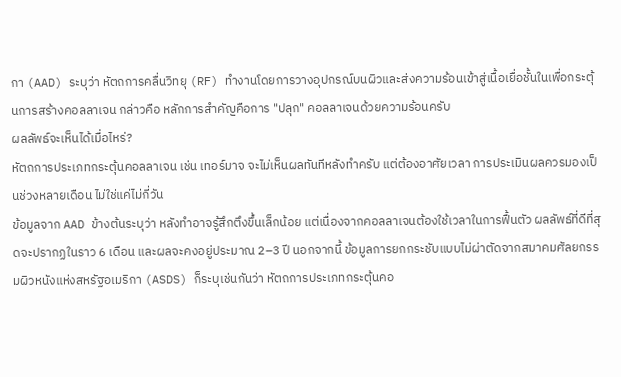กา (AAD) ระบุว่า หัตถการคลื่นวิทยุ (RF) ทำงานโดยการวางอุปกรณ์บนผิวและส่งความร้อนเข้าสู่เนื้อเยื่อชั้นในเพื่อกระตุ้นการสร้างคอลลาเจน กล่าวคือ หลักการสำคัญคือการ "ปลุก" คอลลาเจนด้วยความร้อนครับ
ผลลัพธ์จะเห็นได้เมื่อไหร่?
หัตถการประเภทกระตุ้นคอลลาเจน เช่น เทอร์มาจ จะไม่เห็นผลทันทีหลังทำครับ แต่ต้องอาศัยเวลา การประเมินผลควรมองเป็นช่วงหลายเดือน ไม่ใช่แค่ไม่กี่วัน
ข้อมูลจาก AAD ข้างต้นระบุว่า หลังทำอาจรู้สึกตึงขึ้นเล็กน้อย แต่เนื่องจากคอลลาเจนต้องใช้เวลาในการฟื้นตัว ผลลัพธ์ที่ดีที่สุดจะปรากฏในราว 6 เดือน และผลจะคงอยู่ประมาณ 2–3 ปี นอกจากนี้ ข้อมูลการยกกระชับแบบไม่ผ่าตัดจากสมาคมศัลยกรรมผิวหนังแห่งสหรัฐอเมริกา (ASDS) ก็ระบุเช่นกันว่า หัตถการประเภทกระตุ้นคอ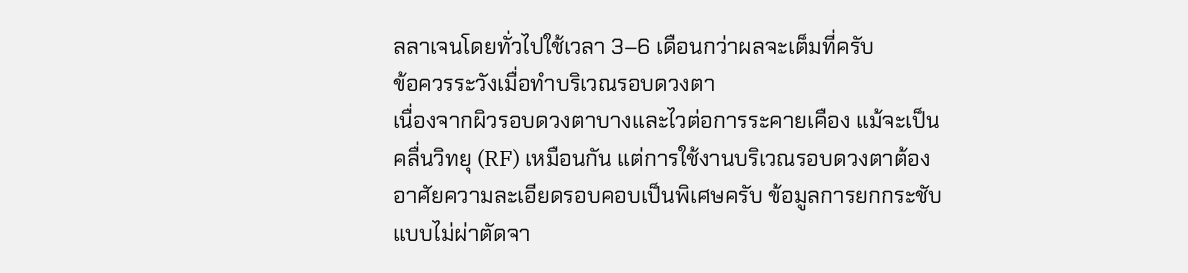ลลาเจนโดยทั่วไปใช้เวลา 3–6 เดือนกว่าผลจะเต็มที่ครับ
ข้อควรระวังเมื่อทำบริเวณรอบดวงตา
เนื่องจากผิวรอบดวงตาบางและไวต่อการระคายเคือง แม้จะเป็นคลื่นวิทยุ (RF) เหมือนกัน แต่การใช้งานบริเวณรอบดวงตาต้องอาศัยความละเอียดรอบคอบเป็นพิเศษครับ ข้อมูลการยกกระชับแบบไม่ผ่าตัดจา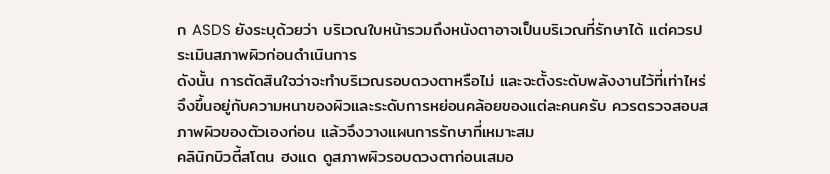ก ASDS ยังระบุด้วยว่า บริเวณใบหน้ารวมถึงหนังตาอาจเป็นบริเวณที่รักษาได้ แต่ควรประเมินสภาพผิวก่อนดำเนินการ
ดังนั้น การตัดสินใจว่าจะทำบริเวณรอบดวงตาหรือไม่ และจะตั้งระดับพลังงานไว้ที่เท่าไหร่ จึงขึ้นอยู่กับความหนาของผิวและระดับการหย่อนคล้อยของแต่ละคนครับ ควรตรวจสอบสภาพผิวของตัวเองก่อน แล้วจึงวางแผนการรักษาที่เหมาะสม
คลินิกบิวตี้สโตน ฮงแด ดูสภาพผิวรอบดวงตาก่อนเสมอ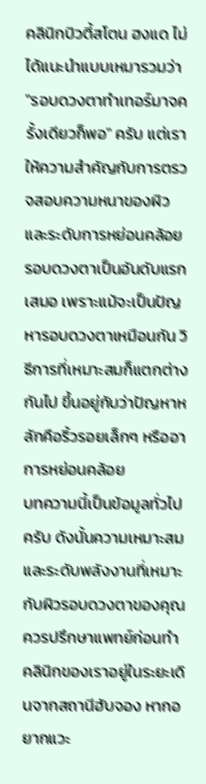คลินิกบิวตี้สโตน ฮงแด ไม่ได้แนะนำแบบเหมารวมว่า "รอบดวงตาทำเทอร์มาจครั้งเดียวก็พอ" ครับ แต่เราให้ความสำคัญกับการตรวจสอบความหนาของผิวและระดับการหย่อนคล้อยรอบดวงตาเป็นอันดับแรกเสมอ เพราะแม้จะเป็นปัญหารอบดวงตาเหมือนกัน วิธีการที่เหมาะสมก็แตกต่างกันไป ขึ้นอยู่กับว่าปัญหาหลักคือริ้วรอยเล็กๆ หรืออาการหย่อนคล้อย
บทความนี้เป็นข้อมูลทั่วไปครับ ดังนั้นความเหมาะสมและระดับพลังงานที่เหมาะกับผิวรอบดวงตาของคุณควรปรึกษาแพทย์ก่อนทำ คลินิกของเราอยู่ในระยะเดินจากสถานีฮับจอง หากอยากแวะ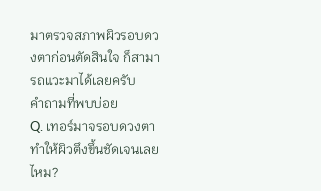มาตรวจสภาพผิวรอบดวงตาก่อนตัดสินใจ ก็สามารถแวะมาได้เลยครับ
คำถามที่พบบ่อย
Q. เทอร์มาจรอบดวงตาทำให้ผิวตึงขึ้นชัดเจนเลยไหม?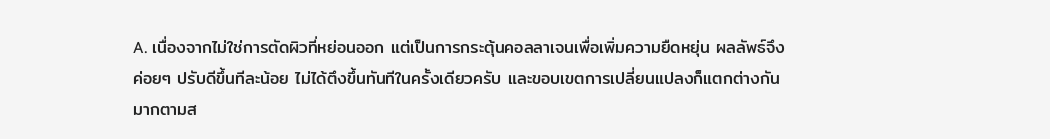A. เนื่องจากไม่ใช่การตัดผิวที่หย่อนออก แต่เป็นการกระตุ้นคอลลาเจนเพื่อเพิ่มความยืดหยุ่น ผลลัพธ์จึงค่อยๆ ปรับดีขึ้นทีละน้อย ไม่ได้ตึงขึ้นทันทีในครั้งเดียวครับ และขอบเขตการเปลี่ยนแปลงก็แตกต่างกันมากตามส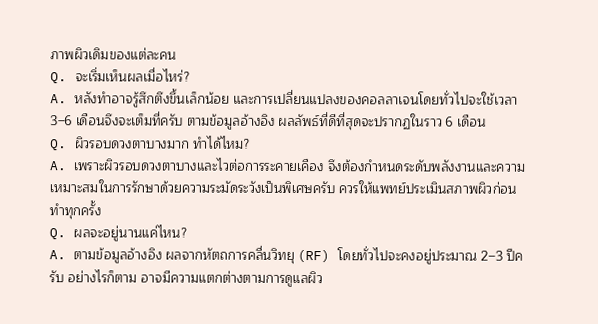ภาพผิวเดิมของแต่ละคน
Q. จะเริ่มเห็นผลเมื่อไหร่?
A. หลังทำอาจรู้สึกตึงขึ้นเล็กน้อย และการเปลี่ยนแปลงของคอลลาเจนโดยทั่วไปจะใช้เวลา 3–6 เดือนจึงจะเต็มที่ครับ ตามข้อมูลอ้างอิง ผลลัพธ์ที่ดีที่สุดจะปรากฏในราว 6 เดือน
Q. ผิวรอบดวงตาบางมาก ทำได้ไหม?
A. เพราะผิวรอบดวงตาบางและไวต่อการระคายเคือง จึงต้องกำหนดระดับพลังงานและความเหมาะสมในการรักษาด้วยความระมัดระวังเป็นพิเศษครับ ควรให้แพทย์ประเมินสภาพผิวก่อนทำทุกครั้ง
Q. ผลจะอยู่นานแค่ไหน?
A. ตามข้อมูลอ้างอิง ผลจากหัตถการคลื่นวิทยุ (RF) โดยทั่วไปจะคงอยู่ประมาณ 2–3 ปีครับ อย่างไรก็ตาม อาจมีความแตกต่างตามการดูแลผิว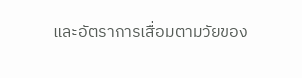และอัตราการเสื่อมตามวัยของ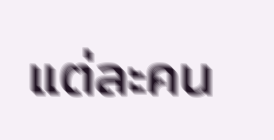แต่ละคน